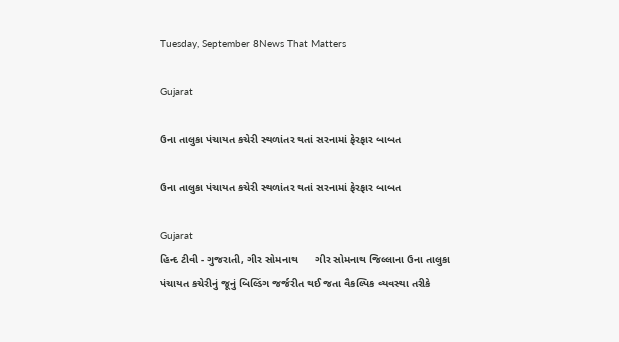Tuesday, September 8News That Matters

Gujarat

ઉના તાલુકા પંચાયત કચેરી સ્થળાંતર થતાં સરનામાં ફેરફાર બાબત

ઉના તાલુકા પંચાયત કચેરી સ્થળાંતર થતાં સરનામાં ફેરફાર બાબત

Gujarat
હિન્દ ટીવી - ગુજરાતી, ગીર સોમનાથ      ગીર સોમનાથ જિલ્લાના ઉના તાલુકા પંચાયત કચેરીનું જૂનું બિલ્ડિંગ જર્જરીત થઈ જતા વૈકલ્પિક વ્યવસ્થા તરીકે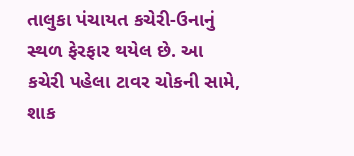તાલુકા પંચાયત કચેરી-ઉનાનું સ્થળ ફેરફાર થયેલ છે. આ કચેરી પહેલા ટાવર ચોકની સામે, શાક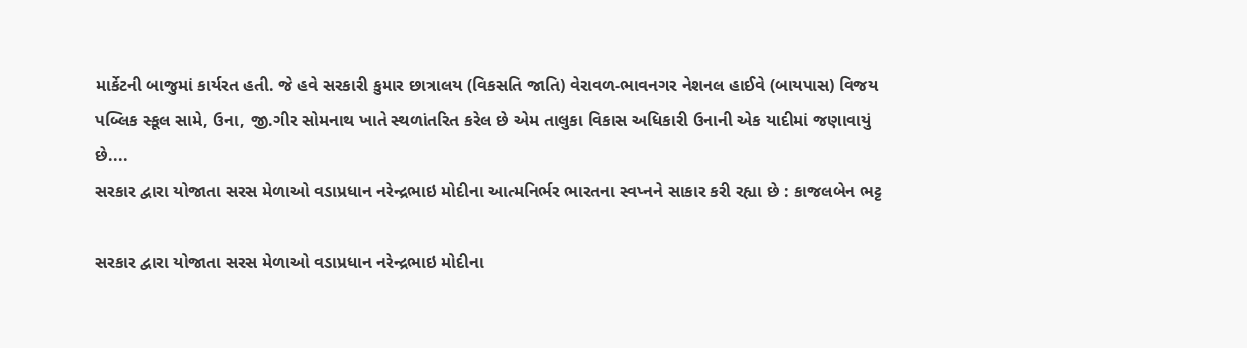માર્કેટની બાજુમાં કાર્યરત હતી. જે હવે સરકારી કુમાર છાત્રાલય (વિકસતિ જાતિ) વેરાવળ-ભાવનગર નેશનલ હાઈવે (બાયપાસ) વિજય પબ્લિક સ્કૂલ સામે, ઉના, જી.ગીર સોમનાથ ખાતે સ્થળાંતરિત કરેલ છે એમ તાલુકા વિકાસ અધિકારી ઉનાની એક યાદીમાં જણાવાયું છે....
સરકાર દ્વારા યોજાતા સરસ મેળાઓ વડાપ્રધાન નરેન્દ્રભાઇ મોદીના આત્મનિર્ભર ભારતના સ્વપ્નને સાકાર કરી રહ્યા છે : કાજલબેન ભટ્ટ

સરકાર દ્વારા યોજાતા સરસ મેળાઓ વડાપ્રધાન નરેન્દ્રભાઇ મોદીના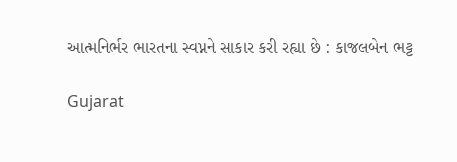આત્મનિર્ભર ભારતના સ્વપ્નને સાકાર કરી રહ્યા છે : કાજલબેન ભટ્ટ

Gujarat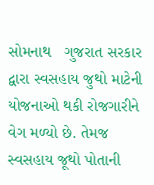સોમનાથ   ગુજરાત સરકાર દ્વારા સ્વસહાય જુથો માટેની યોજનાઓ થકી રોજગારીને વેગ મળ્યો છે. તેમજ સ્વસહાય જૂથો પોતાની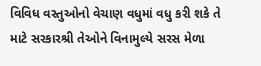વિવિધ વસ્તુઓનો વેચાણ વધુમાં વધુ કરી શકે તે માટે સરકારશ્રી તેઓને વિનામુલ્યે સરસ મેળા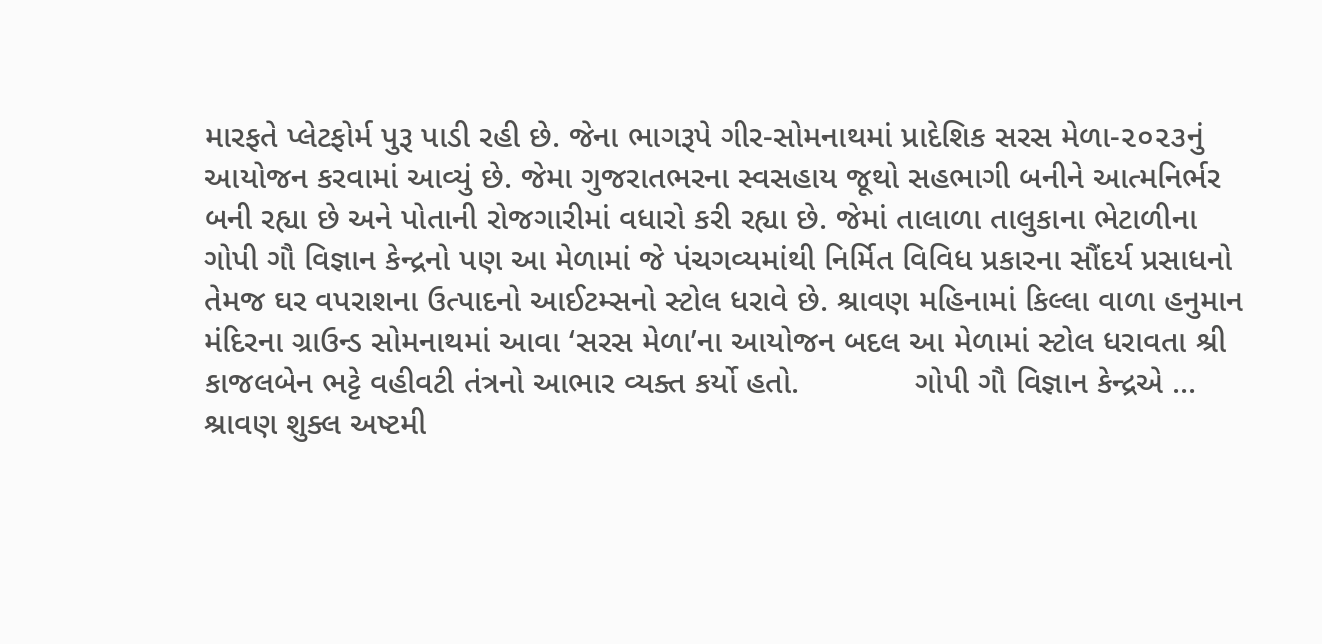મારફતે પ્લેટફોર્મ પુરૂ પાડી રહી છે. જેના ભાગરૂપે ગીર-સોમનાથમાં પ્રાદેશિક સરસ મેળા-૨૦૨૩નું આયોજન કરવામાં આવ્યું છે. જેમા ગુજરાતભરના સ્વસહાય જૂથો સહભાગી બનીને આત્મનિર્ભર બની રહ્યા છે અને પોતાની રોજગારીમાં વધારો કરી રહ્યા છે. જેમાં તાલાળા તાલુકાના ભેટાળીના ગોપી ગૌ વિજ્ઞાન કેન્દ્રનો પણ આ મેળામાં જે પંચગવ્યમાંથી નિર્મિત વિવિધ પ્રકારના સૌંદર્ય પ્રસાધનો તેમજ ઘર વપરાશના ઉત્પાદનો આઈટમ્સનો સ્ટોલ ધરાવે છે. શ્રાવણ મહિનામાં કિલ્લા વાળા હનુમાન મંદિરના ગ્રાઉન્ડ સોમનાથમાં આવા ‘સરસ મેળા’ના આયોજન બદલ આ મેળામાં સ્ટોલ ધરાવતા શ્રી કાજલબેન ભટ્ટે વહીવટી તંત્રનો આભાર વ્યક્ત કર્યો હતો.             ગોપી ગૌ વિજ્ઞાન કેન્દ્રએ ...
શ્રાવણ શુક્લ અષ્ટમી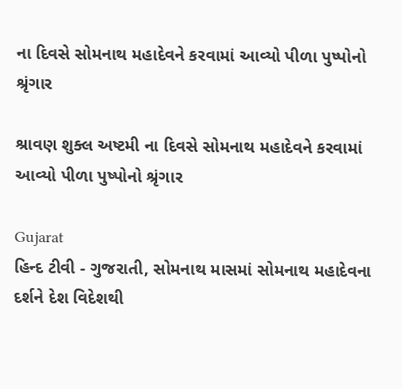ના દિવસે સોમનાથ મહાદેવને કરવામાં આવ્યો પીળા પુષ્પોનો શ્રૃંગાર

શ્રાવણ શુક્લ અષ્ટમી ના દિવસે સોમનાથ મહાદેવને કરવામાં આવ્યો પીળા પુષ્પોનો શ્રૃંગાર

Gujarat
હિન્દ ટીવી - ગુજરાતી, સોમનાથ માસમાં સોમનાથ મહાદેવના દર્શને દેશ વિદેશથી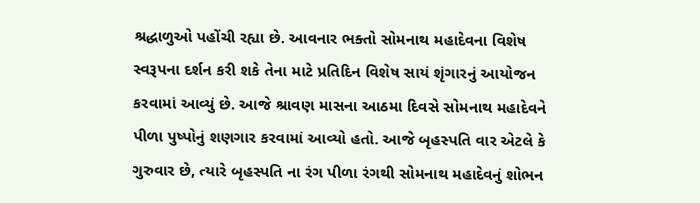શ્રદ્ધાળુઓ પહોંચી રહ્યા છે. આવનાર ભક્તો સોમનાથ મહાદેવના વિશેષ સ્વરૂપના દર્શન કરી શકે તેના માટે પ્રતિદિન વિશેષ સાયં શૃંગારનું આયોજન કરવામાં આવ્યું છે. આજે શ્રાવણ માસના આઠમા દિવસે સોમનાથ મહાદેવને પીળા પુષ્પોનું શણગાર કરવામાં આવ્યો હતો. આજે બૃહસ્પતિ વાર એટલે કે ગુરુવાર છે, ત્યારે બૃહસ્પતિ ના રંગ પીળા રંગથી સોમનાથ મહાદેવનું શોભન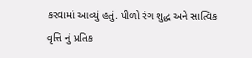કરવામાં આવ્યું હતું. પીળો રંગ શુદ્ધ અને સાત્વિક વૃત્તિ નું પ્રતિક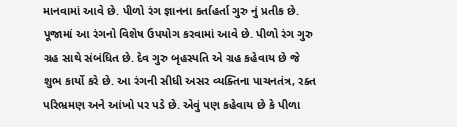માનવામાં આવે છે. પીળો રંગ જ્ઞાનના કર્તાહર્તા ગુરુ નું પ્રતીક છે. પૂજામાં આ રંગનો વિશેષ ઉપયોગ કરવામાં આવે છે. પીળો રંગ ગુરુ ગ્રહ સાથે સંબંધિત છે. દેવ ગુરુ બૃહસ્પતિ એ ગ્રહ કહેવાય છે જે શુભ કાર્યો કરે છે. આ રંગની સીધી અસર વ્યક્તિના પાચનતંત્ર, રક્ત પરિભ્રમણ અને આંખો પર પડે છે. એવું પણ કહેવાય છે કે પીળા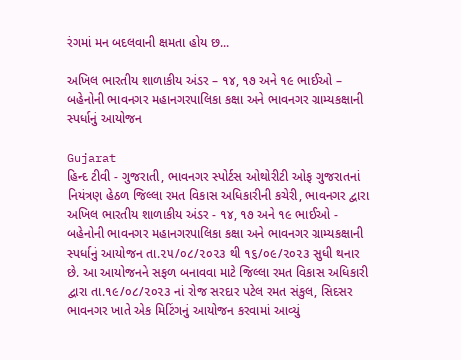રંગમાં મન બદલવાની ક્ષમતા હોય છ...

અખિલ ભારતીય શાળાકીય અંડર – ૧૪, ૧૭ અને ૧૯ ભાઈઓ – બહેનોની ભાવનગર મહાનગરપાલિકા કક્ષા અને ભાવનગર ગ્રામ્યકક્ષાની સ્પર્ધાનું આયોજન

Gujarat
હિન્દ ટીવી - ગુજરાતી, ભાવનગર સ્પોર્ટસ ઓથોરીટી ઓફ ગુજરાતનાં નિયંત્રણ હેઠળ જિલ્લા રમત વિકાસ અધિકારીની કચેરી, ભાવનગર દ્વારા અખિલ ભારતીય શાળાકીય અંડર - ૧૪, ૧૭ અને ૧૯ ભાઈઓ - બહેનોની ભાવનગર મહાનગરપાલિકા કક્ષા અને ભાવનગર ગ્રામ્યકક્ષાની સ્પર્ધાનું આયોજન તા.૨૫/૦૮/૨૦૨૩ થી ૧૬/૦૯/૨૦૨૩ સુધી થનાર છે. આ આયોજનને સફળ બનાવવા માટે જિલ્લા રમત વિકાસ અધિકારી દ્વારા તા.૧૯/૦૮/૨૦૨૩ નાં રોજ સરદાર પટેલ રમત સંકુલ, સિદસર ભાવનગર ખાતે એક મિટિંગનું આયોજન કરવામાં આવ્યું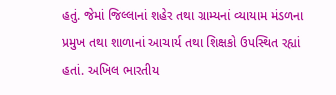હતું. જેમાં જિલ્લાનાં શહેર તથા ગ્રામ્યનાં વ્યાયામ મંડળના પ્રમુખ તથા શાળાનાં આચાર્ય તથા શિક્ષકો ઉપસ્થિત રહ્યાં હતાં. અખિલ ભારતીય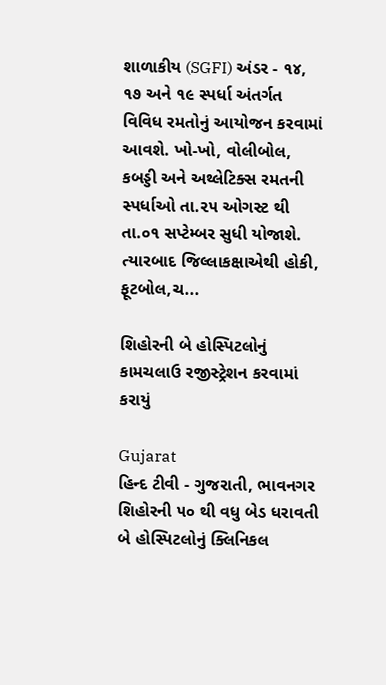શાળાકીય (SGFI) અંડર - ૧૪, ૧૭ અને ૧૯ સ્પર્ધા અંતર્ગત વિવિધ રમતોનું આયોજન કરવામાં આવશે. ખો-ખો, વોલીબોલ, કબડ્ડી અને અથ્લેટિક્સ રમતની સ્પર્ધાઓ તા.૨૫ ઓગસ્ટ થી તા.૦૧ સપ્ટેમ્બર સુધી યોજાશે. ત્યારબાદ જિલ્લાકક્ષાએથી હોકી, ફૂટબોલ,ચ...

શિહોરની બે હોસ્પિટલોનું કામચલાઉ રજીસ્ટ્રેશન કરવામાં કરાયું

Gujarat
હિન્દ ટીવી - ગુજરાતી, ભાવનગર      શિહોરની ૫૦ થી વધુ બેડ ધરાવતી બે હોસ્પિટલોનું ક્લિનિકલ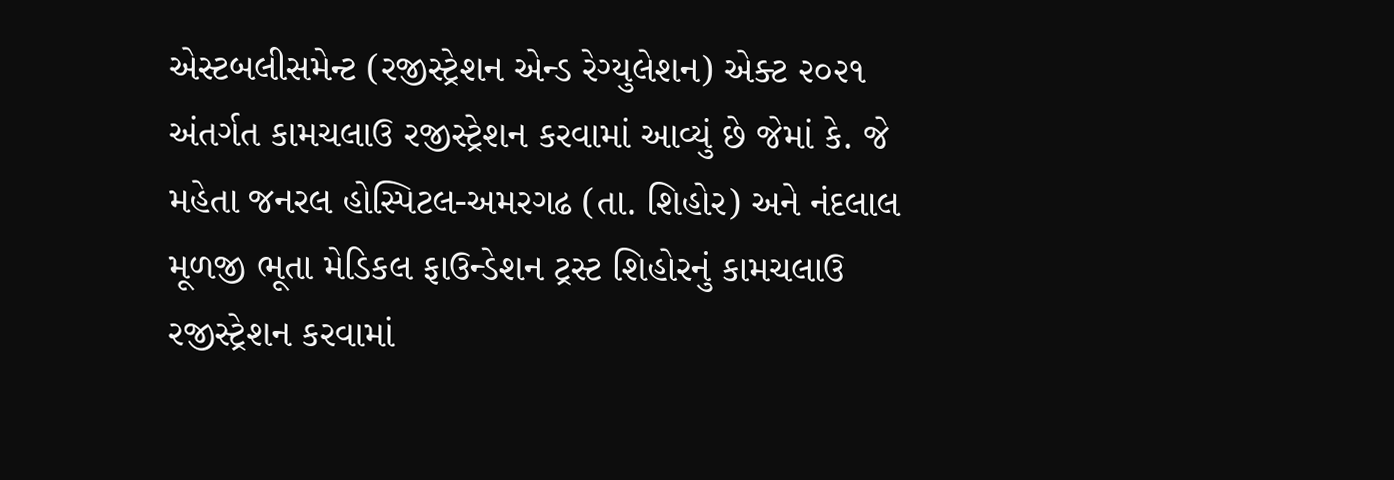એસ્ટબલીસમેન્ટ (રજીસ્ટ્રેશન એન્ડ રેગ્યુલેશન) એક્ટ ૨૦૨૧ અંતર્ગત કામચલાઉ રજીસ્ટ્રેશન કરવામાં આવ્યું છે જેમાં કે. જે મહેતા જનરલ હોસ્પિટલ-અમરગઢ (તા. શિહોર) અને નંદલાલ મૂળજી ભૂતા મેડિકલ ફાઉન્ડેશન ટ્રસ્ટ શિહોરનું કામચલાઉ રજીસ્ટ્રેશન કરવામાં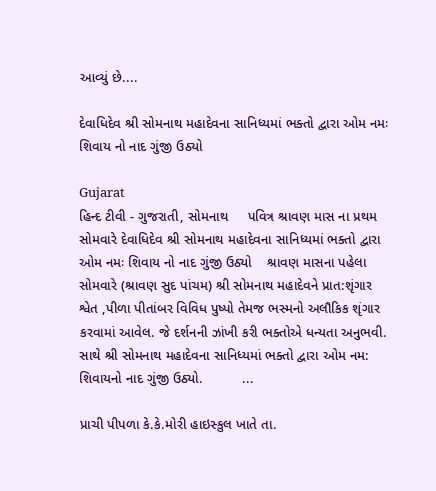આવ્યું છે....

દેવાધિદેવ શ્રી સોમનાથ મહાદેવના સાનિધ્યમાં ભક્તો દ્વારા ઓમ નમઃ શિવાય નો નાદ ગુંજી ઉઠ્યો

Gujarat
હિન્દ ટીવી - ગુજરાતી, સોમનાથ     પવિત્ર શ્રાવણ માસ ના પ્રથમ સોમવારે દેવાધિદેવ શ્રી સોમનાથ મહાદેવના સાનિધ્યમાં ભક્તો દ્વારા ઓમ નમઃ શિવાય નો નાદ ગુંજી ઉઠ્યો    શ્રાવણ માસના પહેલા સોમવારે (શ્રાવણ સુદ પાંચમ) શ્રી સોમનાથ મહાદેવને પ્રાત:શૃંગાર શ્વેત ,પીળા પીતાંબર વિવિધ પુષ્પો તેમજ ભસ્મનો અલૌકિક શૃંગાર કરવામાં આવેલ. જે દર્શનની ઝાંખી કરી ભક્તોએ ધન્યતા અનુભવી. સાથે શ્રી સોમનાથ મહાદેવના સાનિધ્યમાં ભક્તો દ્વારા ઓમ નમ: શિવાયનો નાદ ગુંજી ઉઠ્યો.          ...

પ્રાચી પીપળા કે.કે.મોરી હાઇસ્કુલ ખાતે તા.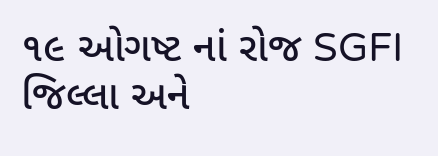૧૯ ઓગષ્ટ નાં રોજ SGFI જિલ્લા અને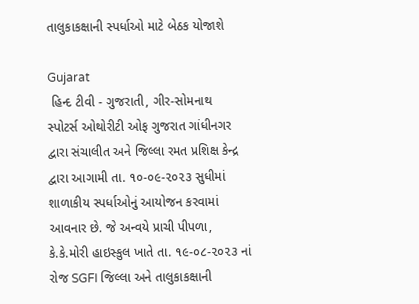તાલુકાકક્ષાની સ્પર્ધાઓ માટે બેઠક યોજાશે

Gujarat
 હિન્દ ટીવી - ગુજરાતી, ગીર-સોમનાથ       સ્પોટર્સ ઓથોરીટી ઓફ ગુજરાત ગાંધીનગર દ્વારા સંચાલીત અને જિલ્લા રમત પ્રશિક્ષ કેન્દ્ર દ્વારા આગામી તા. ૧૦-૦૯-૨૦૨૩ સુધીમાં શાળાકીય સ્પર્ધાઓનું આયોજન કરવામાં આવનાર છે. જે અન્વયે પ્રાચી પીપળા, કે.કે.મોરી હાઇસ્કુલ ખાતે તા. ૧૯-૦૮-૨૦૨૩ નાં રોજ SGFI જિલ્લા અને તાલુકાકક્ષાની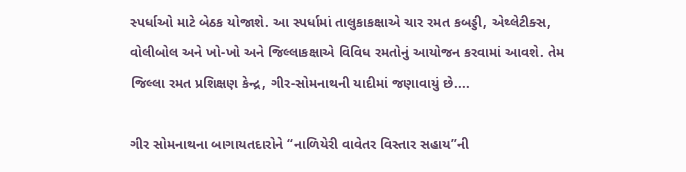સ્પર્ધાઓ માટે બેઠક યોજાશે. આ સ્પર્ધામાં તાલુકાકક્ષાએ ચાર રમત કબડ્ડી, એથ્લેટીક્સ, વોલીબોલ અને ખો-ખો અને જિલ્લાકક્ષાએ વિવિધ રમતોનું આયોજન કરવામાં આવશે. તેમ જિલ્લા રમત પ્રશિક્ષણ કેન્દ્ર, ગીર-સોમનાથની યાદીમાં જણાવાયું છે....

ગીર સોમનાથના બાગાયતદારોને “નાળિયેરી વાવેતર વિસ્તાર સહાય”ની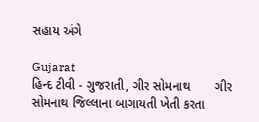સહાય અંગે

Gujarat
હિન્દ ટીવી - ગુજરાતી, ગીર સોમનાથ       ગીર સોમનાથ જિલ્લાના બાગાયતી ખેતી કરતા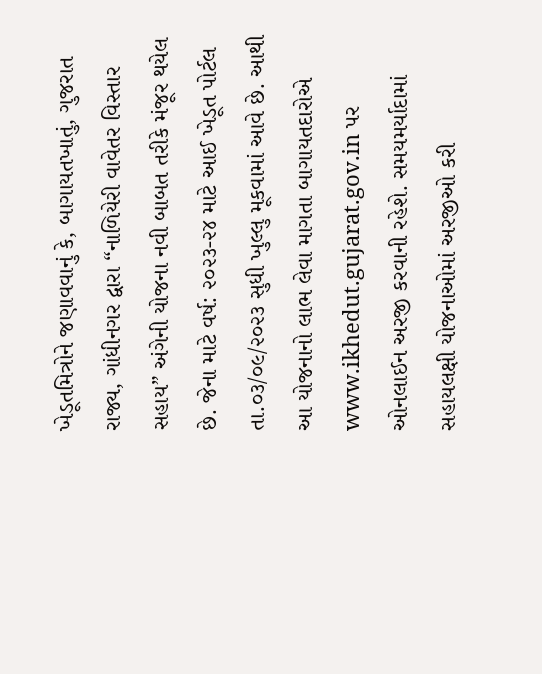ખેડૂતમિત્રોને જણાવવાનું કે, બાગાયતખાતું, ગુજરાત રાજ્ય, ગાંધીનગર દ્વારા “નાળિયેરી વાવેતર વિસ્તાર સહાય” અંગેની યોજના નવી બાબત તરીકે મંજૂર થયેલ છે. જેના માટે વર્ષ: ૨૦૨૩-૨૪ માટે આઈ ખેડૂત પોર્ટલ તા.૦૩/૦૯/૨૦૨૩ સુધી ખુલ્લુ મૂકવામાં આવે છે. આથી આ યોજનાનો લાભ લેવા માગતા બાગાયતદારોએ www.ikhedut.gujarat.gov.in પર ઓનલાઈન અરજી કરવાની રહેશે. સમયમર્યાદામાં સહાયલક્ષી યોજનાઓમાં અરજીઓ કરી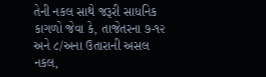તેની નકલ સાથે જરૂરી સાધનિક કાગળો જેવા કે, તાજેતરના ૭-૧૨ અને ૮/અના ઉતારાની અસલ નકલ,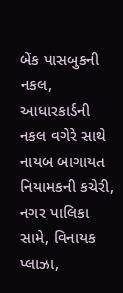બેંક પાસબુકની નકલ, આધારકાર્ડની નકલ વગેરે સાથે નાયબ બાગાયત નિયામકની કચેરી, નગર પાલિકા સામે, વિનાયક પ્લાઝા,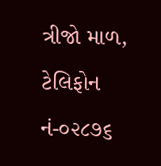ત્રીજો માળ, ટેલિફોન નં-૦૨૮૭૬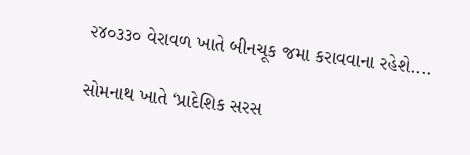૨૪૦૩૩૦ વેરાવળ ખાતે બીનચૂક જમા કરાવવાના રહેશે....

સોમનાથ ખાતે ‘પ્રાદેશિક સરસ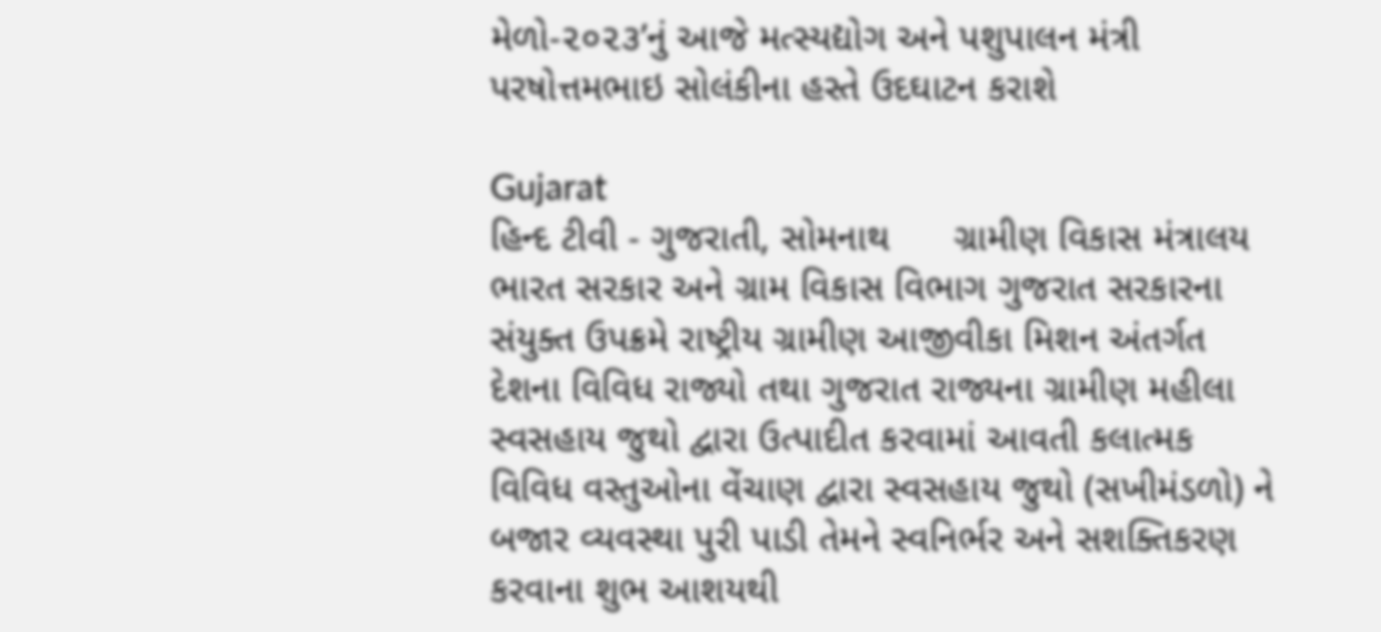મેળો-૨૦૨૩’નું આજે મત્સ્યદ્યોગ અને પશુપાલન મંત્રી પરષોત્તમભાઇ સોલંકીના હસ્તે ઉદઘાટન કરાશે

Gujarat
હિન્દ ટીવી - ગુજરાતી, સોમનાથ      ગ્રામીણ વિકાસ મંત્રાલય ભારત સરકાર અને ગ્રામ વિકાસ વિભાગ ગુજરાત સરકારના સંયુક્ત ઉપક્રમે રાષ્ટ્રીય ગ્રામીણ આજીવીકા મિશન અંતર્ગત દેશના વિવિધ રાજ્યો તથા ગુજરાત રાજ્યના ગ્રામીણ મહીલા સ્વસહાય જુથો દ્વારા ઉત્પાદીત કરવામાં આવતી કલાત્મક વિવિધ વસ્તુઓના વેંચાણ દ્વારા સ્વસહાય જુથો (સખીમંડળો) ને બજાર વ્યવસ્થા પુરી પાડી તેમને સ્વનિર્ભર અને સશક્તિકરણ કરવાના શુભ આશયથી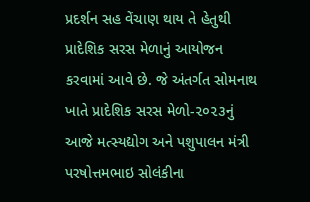પ્રદર્શન સહ વેંચાણ થાય તે હેતુથી પ્રાદેશિક સરસ મેળાનું આયોજન કરવામાં આવે છે. જે અંતર્ગત સોમનાથ ખાતે પ્રાદેશિક સરસ મેળો-૨૦૨૩નું આજે મત્સ્યદ્યોગ અને પશુપાલન મંત્રી પરષોત્તમભાઇ સોલંકીના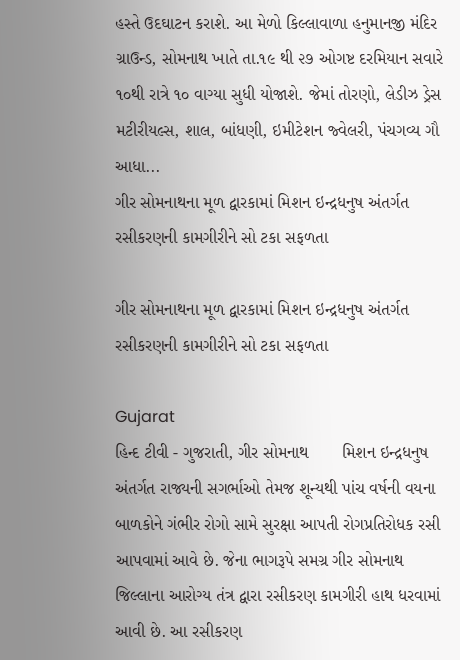હસ્તે ઉદઘાટન કરાશે. આ મેળો કિલ્લાવાળા હનુમાનજી મંદિર ગ્રાઉન્ડ, સોમનાથ ખાતે તા.૧૯ થી ૨૭ ઓગષ્ટ દરમિયાન સવારે ૧૦થી રાત્રે ૧૦ વાગ્યા સુધી યોજાશે. જેમાં તોરણો, લેડીઝ ડ્રેસ મટીરીયલ્સ, શાલ, બાંધણી, ઇમીટેશન જ્વેલરી, પંચગવ્ય ગૌ આધા...
ગીર સોમનાથના મૂળ દ્વારકામાં મિશન ઇન્દ્રધનુષ અંતર્ગત રસીકરણની કામગીરીને સો ટકા સફળતા

ગીર સોમનાથના મૂળ દ્વારકામાં મિશન ઇન્દ્રધનુષ અંતર્ગત રસીકરણની કામગીરીને સો ટકા સફળતા

Gujarat
હિન્દ ટીવી - ગુજરાતી, ગીર સોમનાથ       મિશન ઇન્દ્રધનુષ અંતર્ગત રાજ્યની સગર્ભાઓ તેમજ શૂન્યથી પાંચ વર્ષની વયના બાળકોને ગંભીર રોગો સામે સુરક્ષા આપતી રોગપ્રતિરોધક રસી આપવામાં આવે છે. જેના ભાગરૂપે સમગ્ર ગીર સોમનાથ જિલ્લાના આરોગ્ય તંત્ર દ્વારા રસીકરણ કામગીરી હાથ ધરવામાં આવી છે. આ રસીકરણ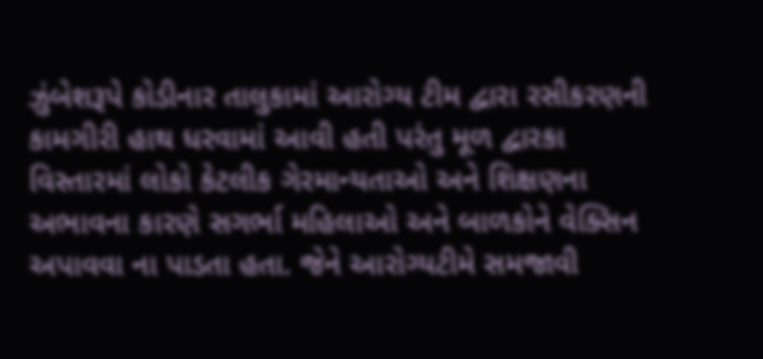ઝુંબેશરૂપે કોડીનાર તાલુકામાં આરોગ્ય ટીમ દ્વારા રસીકરણની કામગીરી હાથ ધરવામાં આવી હતી પરંતુ મૂળ દ્વારકા વિસ્તારમાં લોકો કેટલીક ગેરમાન્યતાઓ અને શિક્ષણના અભાવના કારણે સગર્ભા મહિલાઓ અને બાળકોને વેક્સિન અપાવવા ના પાડતા હતા. જેને આરોગ્યટીમે સમજાવી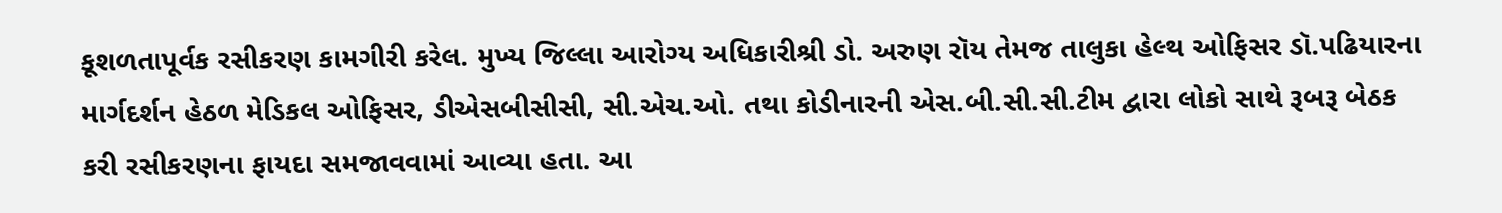કૂશળતાપૂર્વક રસીકરણ કામગીરી કરેલ. મુખ્ય જિલ્લા આરોગ્ય અધિકારીશ્રી ડો. અરુણ રૉય તેમજ તાલુકા હેલ્થ ઓફિસર ડૉ.પઢિયારના માર્ગદર્શન હેઠળ મેડિકલ ઓફિસર, ડીએસબીસીસી, સી.એચ.ઓ. તથા કોડીનારની એસ.બી.સી.સી.ટીમ દ્વારા લોકો સાથે રૂબરૂ બેઠક કરી રસીકરણના ફાયદા સમજાવવામાં આવ્યા હતા. આ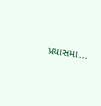પ્રયાસમા...